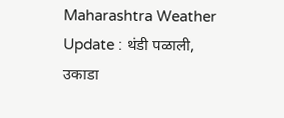Maharashtra Weather Update : थंडी पळाली, उकाडा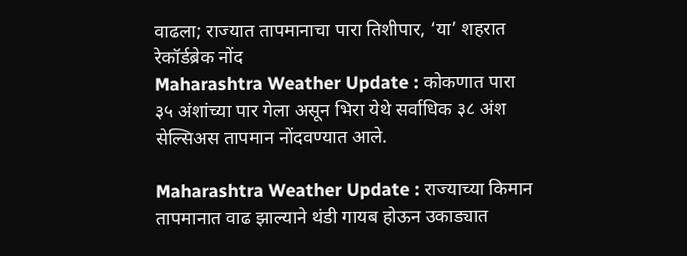वाढला; राज्यात तापमानाचा पारा तिशीपार, ‘या’ शहरात रेकॉर्डब्रेक नोंद
Maharashtra Weather Update : कोकणात पारा ३५ अंशांच्या पार गेला असून भिरा येथे सर्वाधिक ३८ अंश सेल्सिअस तापमान नोंदवण्यात आले.

Maharashtra Weather Update : राज्याच्या किमान तापमानात वाढ झाल्याने थंडी गायब होऊन उकाड्यात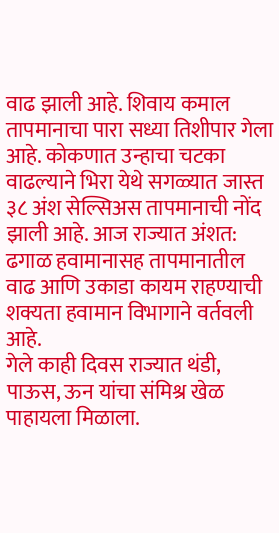वाढ झाली आहे. शिवाय कमाल तापमानाचा पारा सध्या तिशीपार गेला आहे. कोकणात उन्हाचा चटका वाढल्याने भिरा येथे सगळ्यात जास्त ३८ अंश सेल्सिअस तापमानाची नोंद झाली आहे. आज राज्यात अंशत: ढगाळ हवामानासह तापमानातील वाढ आणि उकाडा कायम राहण्याची शक्यता हवामान विभागाने वर्तवली आहे.
गेले काही दिवस राज्यात थंडी, पाऊस, ऊन यांचा संमिश्र खेळ पाहायला मिळाला.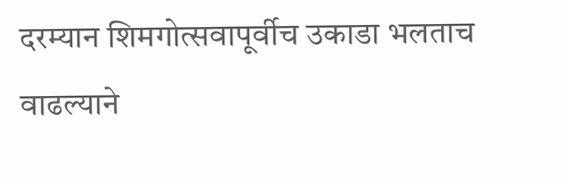दरम्यान शिमगोत्सवापूर्वीच उकाडा भलताच वाढल्याने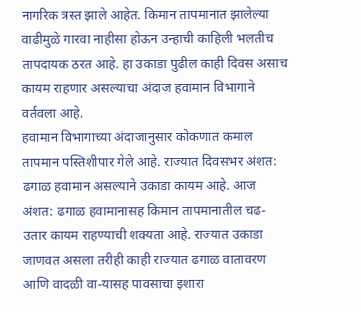नागरिक त्रस्त झाले आहेत. किमान तापमानात झालेल्या वाढीमुळे गारवा नाहीसा होऊन उन्हाची काहिली भलतीच तापदायक ठरत आहे. हा उकाडा पुढील काही दिवस असाच कायम राहणार असल्याचा अंदाज हवामान विभागाने वर्तवला आहे.
हवामान विभागाच्या अंदाजानुसार कोकणात कमाल तापमान पस्तिशीपार गेले आहे. राज्यात दिवसभर अंशत: ढगाळ हवामान असल्याने उकाडा कायम आहे. आज अंशत: ढगाळ हवामानासह किमान तापमानातील चढ-उतार कायम राहण्याची शक्यता आहे. राज्यात उकाडा जाणवत असला तरीही काही राज्यात ढगाळ वातावरण आणि वादळी वा-यासह पावसाचा इशारा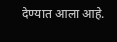देण्यात आला आहे.